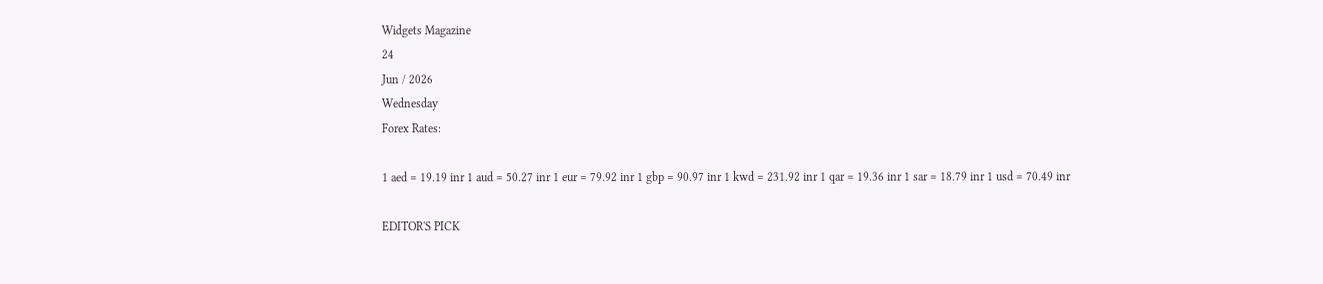Widgets Magazine
24
Jun / 2026
Wednesday
Forex Rates:

1 aed = 19.19 inr 1 aud = 50.27 inr 1 eur = 79.92 inr 1 gbp = 90.97 inr 1 kwd = 231.92 inr 1 qar = 19.36 inr 1 sar = 18.79 inr 1 usd = 70.49 inr

EDITOR'S PICK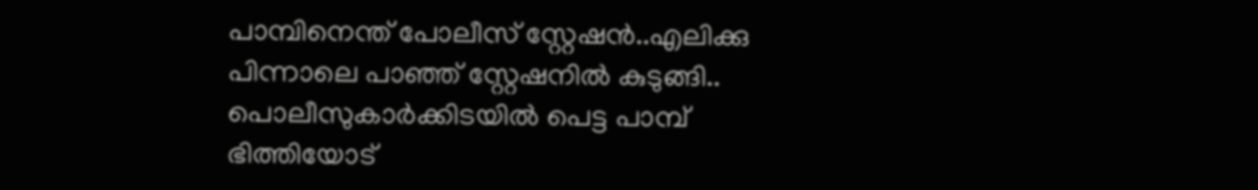പാമ്പിനെന്ത് പോലീസ് സ്റ്റേഷൻ..എലിക്കു പിന്നാലെ പാഞ്ഞ് സ്റ്റേഷനിൽ കുടുങ്ങി.. പൊലീസുകാർക്കിടയിൽ പെട്ട പാമ്പ് ഭിത്തിയോട്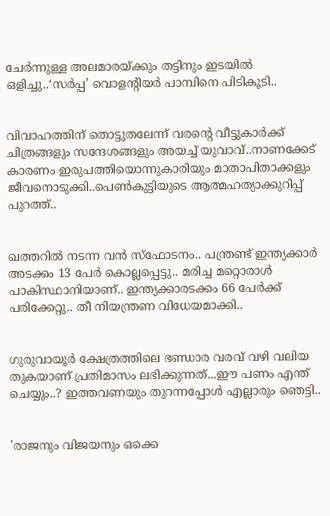ചേർന്നുള്ള അലമാരയ്ക്കും തട്ടിനും ഇടയിൽ ഒളിച്ചു..‘സർപ്പ’ വൊളന്റിയർ പാമ്പിനെ പിടികൂടി..


വിവാഹത്തിന് തൊട്ടുതലേന്ന് വരന്റെ വീട്ടുകാർക്ക് ചിത്രങ്ങളും സന്ദേശങ്ങളും അയച്ച് യുവാവ്..നാണക്കേട് കാരണം ഇരുപത്തിയൊന്നുകാരിയും മാതാപിതാക്കളും ജീവനൊടുക്കി..പെണ്‍കുട്ടിയുടെ ആത്മഹത്യാക്കുറിപ്പ് പുറത്ത്..


ഖത്തറിൽ നടന്ന വൻ സ്ഫോടനം.. പന്ത്രണ്ട് ഇന്ത്യക്കാർ അടക്കം 13 പേർ കൊല്ലപ്പെട്ടു.. മരിച്ച മറ്റൊരാൾ പാകിസ്ഥാനിയാണ്.. ഇന്ത്യക്കാരടക്കം 66 പേർക്ക് പരിക്കേറ്റു.. തീ നിയന്ത്രണ വിധേയമാക്കി..


ഗുരുവായൂർ ക്ഷേത്രത്തിലെ ഭണ്ഡാര വരവ് വഴി വലിയ തുകയാണ് പ്രതിമാസം ലഭിക്കുന്നത്...ഈ പണം എന്ത് ചെയ്യും..? ഇത്തവണയും തുറന്നപ്പോൾ എല്ലാരും ഞെട്ടി..


'രാജനും വിജയനും ഒക്കെ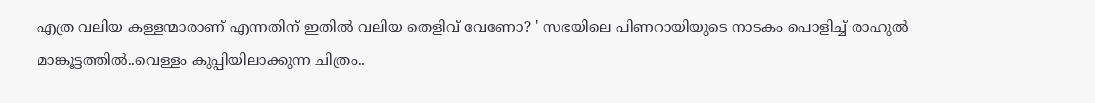എത്ര വലിയ കള്ളന്മാരാണ് എന്നതിന് ഇതിൽ വലിയ തെളിവ് വേണോ? ' സഭയിലെ പിണറായിയുടെ നാടകം പൊളിച്ച് രാഹുല്‍ മാങ്കൂട്ടത്തില്‍..വെള്ളം കുപ്പിയിലാക്കുന്ന ചിത്രം..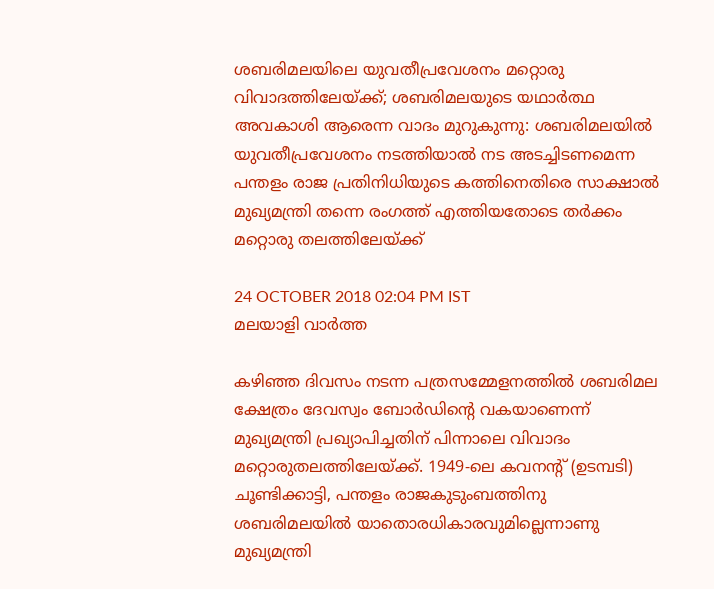ശബരിമലയിലെ യുവതീപ്രവേശനം മറ്റൊരു വിവാദത്തിലേയ്ക്ക്; ശബരിമലയുടെ യഥാർത്ഥ അവകാശി ആരെന്ന വാദം മുറുകുന്നു: ശബരിമലയിൽ യുവതീപ്രവേശനം നടത്തിയാൽ നട അടച്ചിടണമെന്ന പന്തളം രാജ പ്രതിനിധിയുടെ കത്തിനെതിരെ സാക്ഷാൽ മുഖ്യമന്ത്രി തന്നെ രംഗത്ത് എത്തിയതോടെ തർക്കം മറ്റൊരു തലത്തിലേയ്ക്ക്

24 OCTOBER 2018 02:04 PM IST
മലയാളി വാര്‍ത്ത

കഴിഞ്ഞ ദിവസം നടന്ന പത്രസമ്മേളനത്തിൽ ശബരിമല ക്ഷേത്രം ദേവസ്വം ബോര്‍ഡിന്റെ വകയാണെന്ന്‌ മുഖ്യമന്ത്രി പ്രഖ്യാപിച്ചതിന് പിന്നാലെ വിവാദം മറ്റൊരുതലത്തിലേയ്ക്ക്. 1949-ലെ കവനന്റ്‌ (ഉടമ്പടി) ചൂണ്ടിക്കാട്ടി, പന്തളം രാജകുടുംബത്തിനു ശബരിമലയില്‍ യാതൊരധികാരവുമില്ലെന്നാണു മുഖ്യമന്ത്രി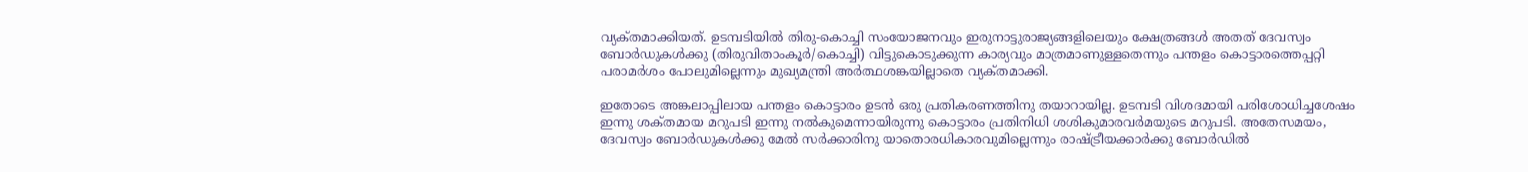വ്യക്‌തമാക്കിയത്‌. ഉടമ്പടിയില്‍ തിരു-കൊച്ചി സംയോജനവും ഇരുനാട്ടുരാജ്യങ്ങളിലെയും ക്ഷേത്രങ്ങള്‍ അതത്‌ ദേവസ്വം ബോര്‍ഡുകള്‍ക്കു (തിരുവിതാംകൂര്‍/കൊച്ചി) വിട്ടുകൊടുക്കുന്ന കാര്യവും മാത്രമാണുള്ളതെന്നും പന്തളം കൊട്ടാരത്തെപ്പറ്റി പരാമര്‍ശം പോലുമില്ലെന്നും മുഖ്യമന്ത്രി അര്‍ത്ഥശങ്കയില്ലാതെ വ്യക്‌തമാക്കി.

ഇതോടെ അങ്കലാപ്പിലായ പന്തളം കൊട്ടാരം ഉടന്‍ ഒരു പ്രതികരണത്തിനു തയാറായില്ല. ഉടമ്പടി വിശദമായി പരിശോധിച്ചശേഷം ഇന്നു ശക്‌തമായ മറുപടി ഇന്നു നല്‍കുമെന്നായിരുന്നു കൊട്ടാരം പ്രതിനിധി ശശികുമാരവര്‍മയുടെ മറുപടി. അതേസമയം, ദേവസ്വം ബോര്‍ഡുകള്‍ക്കു മേല്‍ സര്‍ക്കാരിനു യാതൊരധികാരവുമില്ലെന്നും രാഷ്‌ട്രീയക്കാര്‍ക്കു ബോര്‍ഡില്‍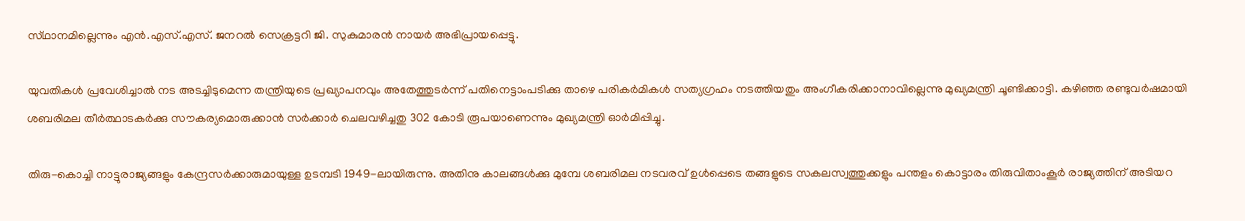സ്‌ഥാനമില്ലെന്നും എന്‍.എസ്‌.എസ്‌. ജനറല്‍ സെക്രട്ടറി ജി. സുകുമാരന്‍ നായര്‍ അഭിപ്രായപ്പെട്ടു.

യുവതികള്‍ പ്രവേശിച്ചാല്‍ നട അടച്ചിടുമെന്ന തന്ത്രിയുടെ പ്രഖ്യാപനവും അതേത്തുടര്‍ന്ന്‌ പതിനെട്ടാംപടിക്കു താഴെ പരികര്‍മികള്‍ സത്യഗ്രഹം നടത്തിയതും അംഗീകരിക്കാനാവില്ലെന്നു മുഖ്യമന്ത്രി ചൂണ്ടിക്കാട്ടി. കഴിഞ്ഞ രണ്ടുവര്‍ഷമായി ശബരിമല തീര്‍ത്ഥാടകര്‍ക്കു സൗകര്യമൊരുക്കാന്‍ സര്‍ക്കാര്‍ ചെലവഴിച്ചതു 302 കോടി രൂപയാണെന്നും മുഖ്യമന്ത്രി ഓര്‍മിപ്പിച്ചു.

തിരു-കൊച്ചി നാട്ടുരാജ്യങ്ങളും കേന്ദ്രസര്‍ക്കാരുമായുള്ള ഉടമ്പടി 1949-ലായിരുന്നു. അതിനു കാലങ്ങള്‍ക്കു മുമ്പേ ശബരിമല നടവരവ്‌ ഉള്‍പ്പെടെ തങ്ങളുടെ സകലസ്വത്തുക്കളും പന്തളം കൊട്ടാരം തിരുവിതാംകൂര്‍ രാജ്യത്തിന്‌ അടിയറ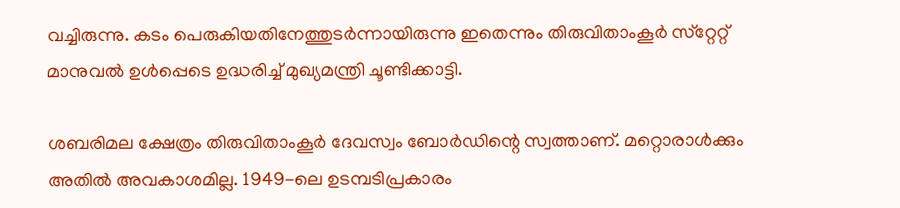വച്ചിരുന്നു. കടം പെരുകിയതിനേത്തുടര്‍ന്നായിരുന്നു ഇതെന്നും തിരുവിതാംകൂര്‍ സ്‌റ്റേറ്റ്‌ മാനുവല്‍ ഉള്‍പ്പെടെ ഉദ്ധരിച്ച്‌ മുഖ്യമന്ത്രി ചൂണ്ടിക്കാട്ടി.

ശബരിമല ക്ഷേത്രം തിരുവിതാംകൂര്‍ ദേവസ്വം ബോര്‍ഡിന്റെ സ്വത്താണ്‌. മറ്റൊരാള്‍ക്കും അതില്‍ അവകാശമില്ല. 1949-ലെ ഉടമ്പടിപ്രകാരം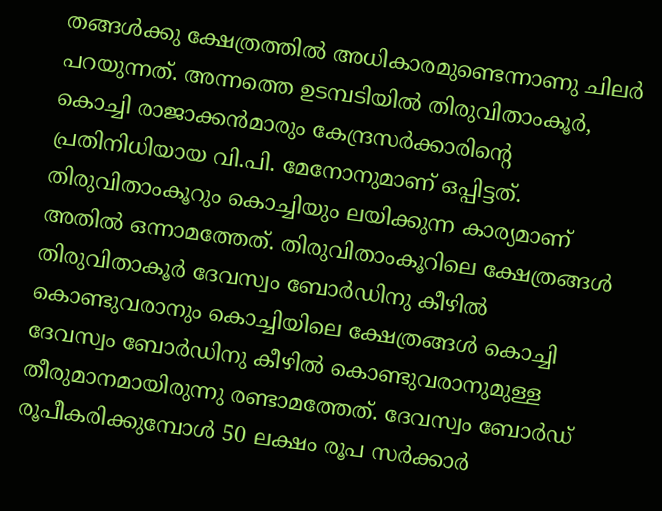തങ്ങള്‍ക്കു ക്ഷേത്രത്തില്‍ അധികാരമുണ്ടെന്നാണു ചിലര്‍ പറയുന്നത്‌. അന്നത്തെ ഉടമ്പടിയില്‍ തിരുവിതാംകൂര്‍, കൊച്ചി രാജാക്കന്‍മാരും കേന്ദ്രസര്‍ക്കാരിന്റെ പ്രതിനിധിയായ വി.പി. മേനോനുമാണ്‌ ഒപ്പിട്ടത്‌. തിരുവിതാംകൂറും കൊച്ചിയും ലയിക്കുന്ന കാര്യമാണ്‌ അതില്‍ ഒന്നാമത്തേത്‌. തിരുവിതാംകൂറിലെ ക്ഷേത്രങ്ങള്‍ തിരുവിതാകൂര്‍ ദേവസ്വം ബോര്‍ഡിനു കീഴില്‍ കൊണ്ടുവരാനും കൊച്ചിയിലെ ക്ഷേത്രങ്ങള്‍ കൊച്ചി ദേവസ്വം ബോര്‍ഡിനു കീഴില്‍ കൊണ്ടുവരാനുമുള്ള തീരുമാനമായിരുന്നു രണ്ടാമത്തേത്‌. ദേവസ്വം ബോര്‍ഡ്‌ രൂപീകരിക്കുമ്പോള്‍ 50 ലക്ഷം രൂപ സര്‍ക്കാര്‍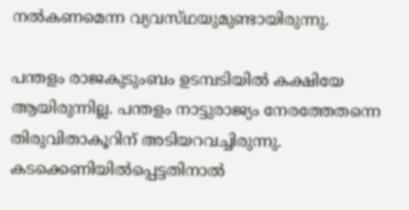നല്‍കണമെന്ന വ്യവസ്‌ഥയുമുണ്ടായിരുന്നു.

പന്തളം രാജകുടുംബം ഉടമ്പടിയില്‍ കക്ഷിയേ ആയിരുന്നില്ല. പന്തളം നാട്ടുരാജ്യം നേരത്തേതന്നെ തിരുവിതാകൂറിന്‌ അടിയറവച്ചിരുന്നു. കടക്കെണിയില്‍പ്പെട്ടതിനാല്‍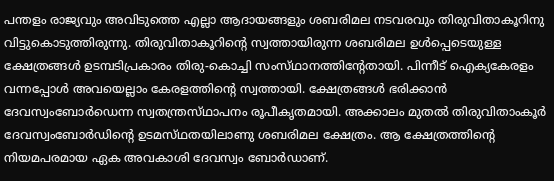പന്തളം രാജ്യവും അവിടുത്തെ എല്ലാ ആദായങ്ങളും ശബരിമല നടവരവും തിരുവിതാകൂറിനു വിട്ടുകൊടുത്തിരുന്നു. തിരുവിതാകൂറിന്റെ സ്വത്തായിരുന്ന ശബരിമല ഉള്‍പ്പെടെയുള്ള ക്ഷേത്രങ്ങള്‍ ഉടമ്പടിപ്രകാരം തിരു-കൊച്ചി സംസ്‌ഥാനത്തിന്റേതായി. പിന്നീട്‌ ഐക്യകേരളം വന്നപ്പോള്‍ അവയെല്ലാം കേരളത്തിന്റെ സ്വത്തായി. ക്ഷേത്രങ്ങള്‍ ഭരിക്കാന്‍ ദേവസ്വംബോര്‍ഡെന്ന സ്വതന്ത്രസ്‌ഥാപനം രൂപീകൃതമായി. അക്കാലം മുതല്‍ തിരുവിതാംകൂര്‍ ദേവസ്വംബോര്‍ഡിന്റെ ഉടമസ്‌ഥതയിലാണു ശബരിമല ക്ഷേത്രം. ആ ക്ഷേത്രത്തിന്റെ നിയമപരമായ ഏക അവകാശി ദേവസ്വം ബോര്‍ഡാണ്‌.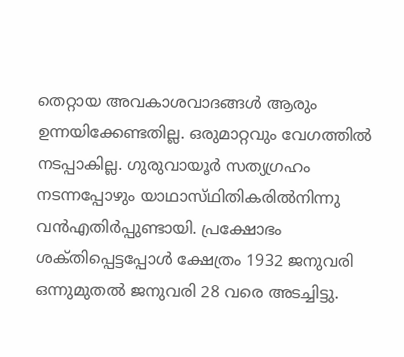തെറ്റായ അവകാശവാദങ്ങള്‍ ആരും ഉന്നയിക്കേണ്ടതില്ല. ഒരുമാറ്റവും വേഗത്തില്‍ നടപ്പാകില്ല. ഗുരുവായൂര്‍ സത്യഗ്രഹം നടന്നപ്പോഴും യാഥാസ്‌ഥിതികരില്‍നിന്നു വന്‍എതിര്‍പ്പുണ്ടായി. പ്രക്ഷോഭം ശക്‌തിപ്പെട്ടപ്പോള്‍ ക്ഷേത്രം 1932 ജനുവരി ഒന്നുമുതല്‍ ജനുവരി 28 വരെ അടച്ചിട്ടു.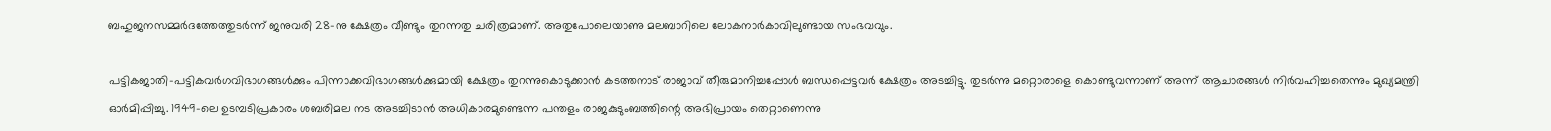ബഹുജനസമ്മര്‍ദത്തേത്തുടര്‍ന്ന്‌ ജനുവരി 28-നു ക്ഷേത്രം വീണ്ടും തുറന്നതു ചരിത്രമാണ്‌. അതുപോലെയാണു മലബാറിലെ ലോകനാര്‍കാവിലുണ്ടായ സംഭവവും.

പട്ടികജാതി-പട്ടികവര്‍ഗവിഭാഗങ്ങള്‍ക്കും പിന്നാക്കവിഭാഗങ്ങള്‍ക്കുമായി ക്ഷേത്രം തുറന്നുകൊടുക്കാന്‍ കടത്തനാട്‌ രാജാവ്‌ തീരുമാനിച്ചപ്പോള്‍ ബന്ധപ്പെട്ടവര്‍ ക്ഷേത്രം അടച്ചിട്ടു. തുടര്‍ന്നു മറ്റൊരാളെ കൊണ്ടുവന്നാണ്‌ അന്ന്‌ ആചാരങ്ങള്‍ നിര്‍വഹിച്ചതെന്നും മുഖ്യമന്ത്രി ഓര്‍മിപ്പിച്ചു. 1949-ലെ ഉടമ്പടിപ്രകാരം ശബരിമല നട അടച്ചിടാന്‍ അധികാരമുണ്ടെന്ന പന്തളം രാജകുടുംബത്തിന്റെ അഭിപ്രായം തെറ്റാണെന്നു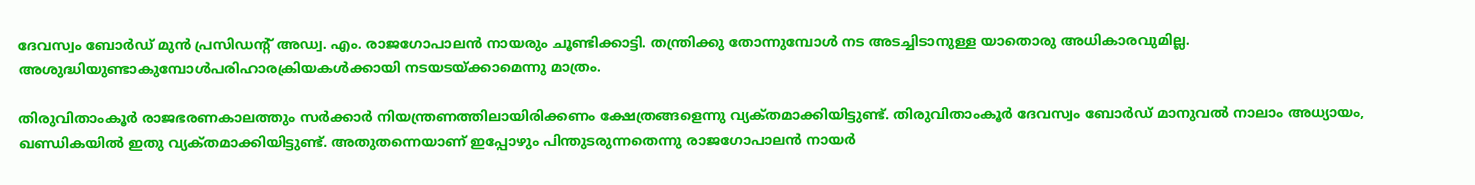ദേവസ്വം ബോര്‍ഡ്‌ മുന്‍ പ്രസിഡന്റ്‌ അഡ്വ. എം. രാജഗോപാലന്‍ നായരും ചൂണ്ടിക്കാട്ടി. തന്ത്രിക്കു തോന്നുമ്പോള്‍ നട അടച്ചിടാനുള്ള യാതൊരു അധികാരവുമില്ല. അശുദ്ധിയുണ്ടാകുമ്പോള്‍പരിഹാരക്രിയകള്‍ക്കായി നടയടയ്‌ക്കാമെന്നു മാത്രം.

തിരുവിതാംകൂര്‍ രാജഭരണകാലത്തും സര്‍ക്കാര്‍ നിയന്ത്രണത്തിലായിരിക്കണം ക്ഷേത്രങ്ങളെന്നു വ്യക്‌തമാക്കിയിട്ടുണ്ട്‌. തിരുവിതാംകൂര്‍ ദേവസ്വം ബോര്‍ഡ്‌ മാനുവല്‍ നാലാം അധ്യായം, ഖണ്ഡികയില്‍ ഇതു വ്യക്‌തമാക്കിയിട്ടുണ്ട്‌. അതുതന്നെയാണ്‌ ഇപ്പോഴും പിന്തുടരുന്നതെന്നു രാജഗോപാലന്‍ നായര്‍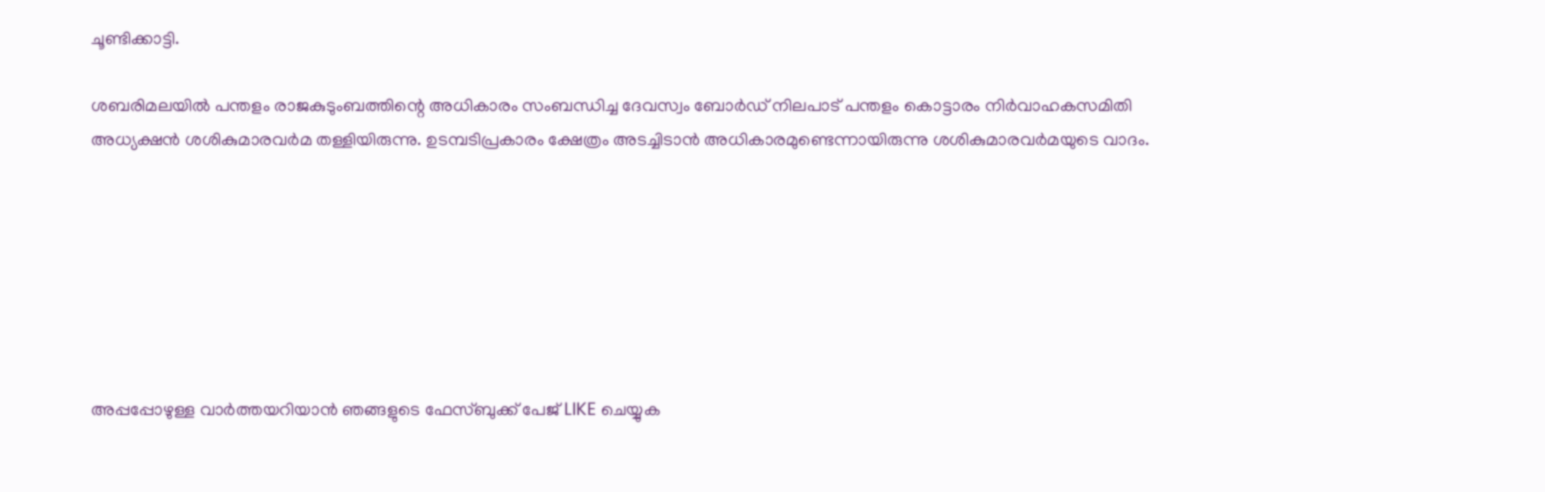ചൂണ്ടിക്കാട്ടി.

ശബരിമലയില്‍ പന്തളം രാജകുടുംബത്തിന്റെ അധികാരം സംബന്ധിച്ച ദേവസ്വം ബോര്‍ഡ്‌ നിലപാട്‌ പന്തളം കൊട്ടാരം നിര്‍വാഹകസമിതി അധ്യക്ഷന്‍ ശശികുമാരവര്‍മ തള്ളിയിരുന്നു. ഉടമ്പടിപ്രകാരം ക്ഷേത്രം അടച്ചിടാന്‍ അധികാരമുണ്ടെന്നായിരുന്നു ശശികുമാരവര്‍മയുടെ വാദം.







അപ്പപ്പോഴുള്ള വാര്‍ത്തയറിയാന്‍ ഞങ്ങളുടെ ഫേസ്‌ബുക്ക്‌ പേജ് LIKE ചെയ്യുക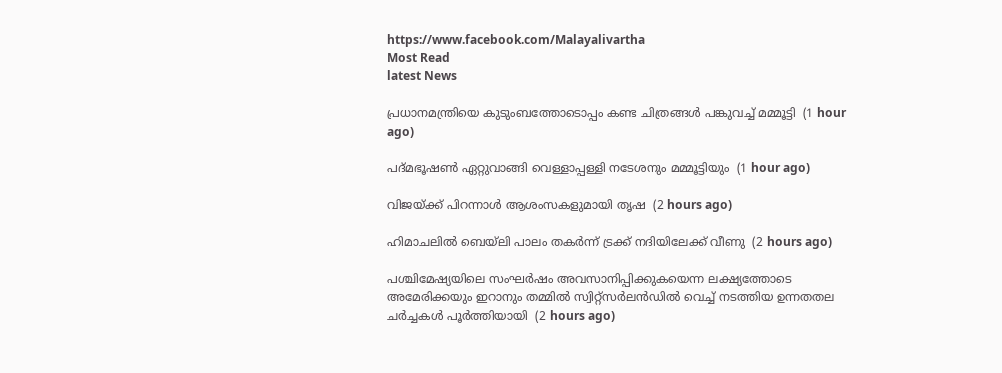https://www.facebook.com/Malayalivartha
Most Read
latest News

പ്രധാനമന്ത്രിയെ കുടുംബത്തോടൊപ്പം കണ്ട ചിത്രങ്ങള്‍ പങ്കുവച്ച് മമ്മൂട്ടി  (1 hour ago)

പദ്മഭൂഷണ്‍ ഏറ്റുവാങ്ങി വെള്ളാപ്പള്ളി നടേശനും മമ്മൂട്ടിയും  (1 hour ago)

വിജയ്ക്ക് പിറന്നാള്‍ ആശംസകളുമായി തൃഷ  (2 hours ago)

ഹിമാചലില്‍ ബെയ്‌ലി പാലം തകര്‍ന്ന് ട്രക്ക് നദിയിലേക്ക് വീണു  (2 hours ago)

പശ്ചിമേഷ്യയിലെ സംഘർഷം അവസാനിപ്പിക്കുകയെന്ന ലക്ഷ്യത്തോടെ അമേരിക്കയും ഇറാനും തമ്മിൽ സ്വിറ്റ്സർലൻഡിൽ വെച്ച് നടത്തിയ ഉന്നതതല ചർച്ചകൾ പൂർത്തിയായി  (2 hours ago)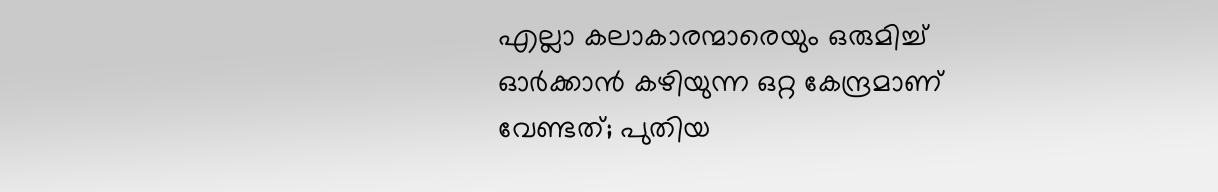എല്ലാ കലാകാരന്മാരെയും ഒരുമിച്ച് ഓര്‍ക്കാന്‍ കഴിയുന്ന ഒറ്റ കേന്ദ്രമാണ് വേണ്ടത്; പുതിയ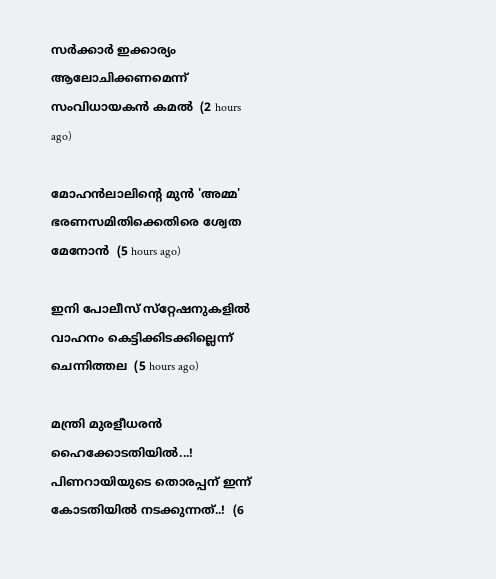സര്‍ക്കാര്‍ ഇക്കാര്യം ആലോചിക്കണമെന്ന് സംവിധായകന്‍ കമല്‍  (2 hours ago)

മോഹന്‍ലാലിന്റെ മുന്‍ 'അമ്മ' ഭരണസമിതിക്കെതിരെ ശ്വേത മേനോന്‍  (5 hours ago)

ഇനി പോലീസ് സ്‌റ്റേഷനുകളില്‍ വാഹനം കെട്ടിക്കിടക്കില്ലെന്ന് ചെന്നിത്തല  (5 hours ago)

മന്ത്രി മുരളീധരൻ ഹൈക്കോടതിയിൽ...! പിണറായിയുടെ തൊരപ്പന് ഇന്ന് കോടതിയിൽ നടക്കുന്നത്..!  (6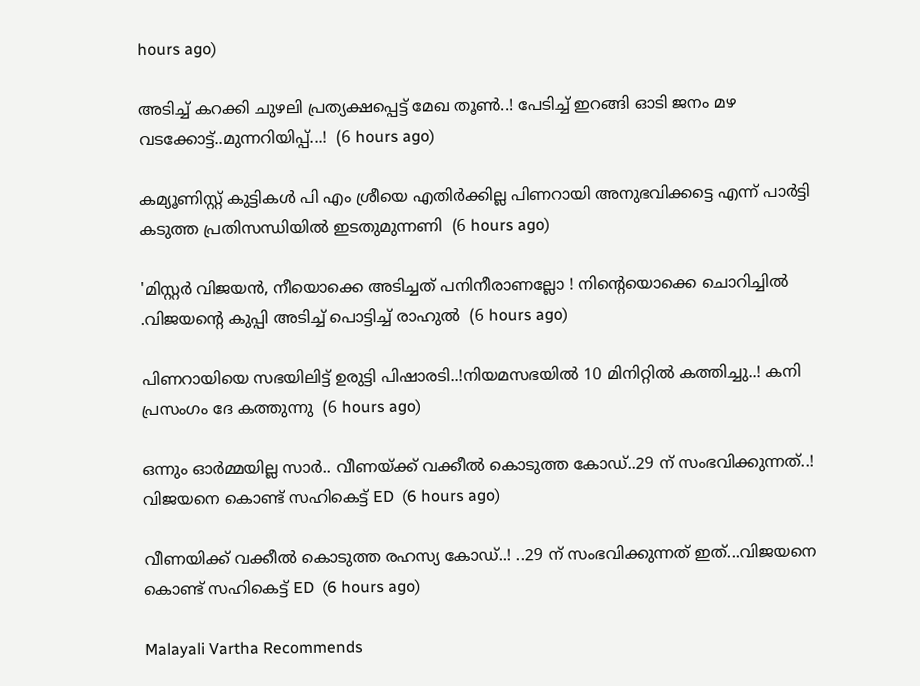hours ago)

അടിച്ച് കറക്കി ചുഴലി പ്രത്യക്ഷപ്പെട്ട് മേഖ തൂൺ..! പേടിച്ച് ഇറങ്ങി ഓടി ജനം മഴ വടക്കോട്ട്..മുന്നറിയിപ്പ്...!  (6 hours ago)

കമ്യൂണിസ്റ്റ് കുട്ടികൾ പി എം ശ്രീയെ എതിർക്കില്ല പിണറായി അനുഭവിക്കട്ടെ എന്ന് പാർട്ടി കടുത്ത പ്രതിസന്ധിയിൽ ഇടതുമുന്നണി  (6 hours ago)

'മിസ്റ്റര്‍ വിജയന്‍, നീയൊക്കെ അടിച്ചത് പനിനീരാണല്ലോ ! നിന്റെയൊക്കെ ചൊറിച്ചിൽ .വിജയന്റെ കുപ്പി അടിച്ച് പൊട്ടിച്ച് രാഹുൽ  (6 hours ago)

പിണറായിയെ സഭയിലിട്ട് ഉരുട്ടി പിഷാരടി..!നിയമസഭയിൽ 10 മിനിറ്റിൽ കത്തിച്ചു..! കനി പ്രസംഗം ദേ കത്തുന്നു  (6 hours ago)

ഒന്നും ഓർമ്മയില്ല സാർ.. വീണയ്ക്ക് വക്കീൽ കൊടുത്ത കോഡ്..29 ന് സംഭവിക്കുന്നത്..! വിജയനെ കൊണ്ട് സഹികെട്ട് ED  (6 hours ago)

വീണയിക്ക് വക്കീൽ കൊടുത്ത രഹസ്യ കോഡ്..! ..29 ന് സംഭവിക്കുന്നത് ഇത്...വിജയനെ കൊണ്ട് സഹികെട്ട് ED  (6 hours ago)

Malayali Vartha Recommends